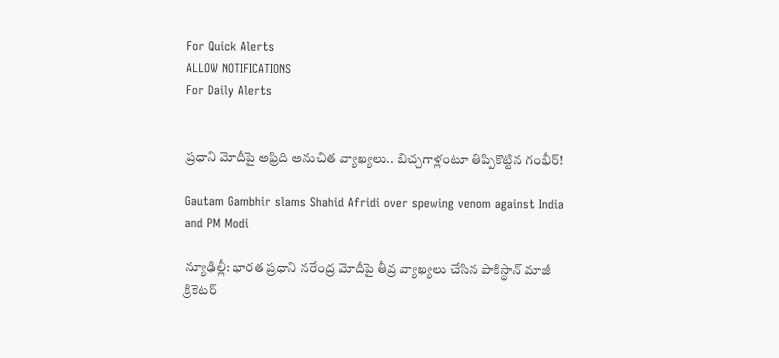For Quick Alerts
ALLOW NOTIFICATIONS
For Daily Alerts


ప్రధాని మోదీపై అఫ్రిది అనుచిత వ్యాఖ్యలు.. బిచ్చగాళ్లంటూ తిప్పికొట్టిన గంభీర్!

Gautam Gambhir slams Shahid Afridi over spewing venom against India and PM Modi

న్యూఢిల్లీ: భారత ప్రధాని నరేంద్ర మోదీపై తీవ్ర వ్యాఖ్యలు చేసిన పాకిస్థాన్ మాజీ క్రికెటర్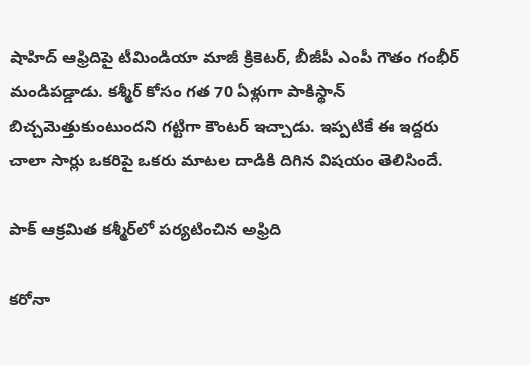షాహిద్ ఆఫ్రిదిపై టీమిండియా మాజీ క్రికెటర్, బీజీపీ ఎంపీ గౌతం గంభీర్ మండిపడ్డాడు. కశ్మీర్ కోసం గత 70 ఏళ్లుగా పాకిస్థాన్ బిచ్చమెత్తుకుంటుందని గట్టిగా కౌంటర్ ఇచ్చాడు. ఇప్పటికే ఈ ఇద్దరు చాలా సార్లు ఒకరిపై ఒకరు మాటల దాడికి దిగిన విషయం తెలిసిందే.

పాక్ ఆక్రమిత కశ్మీర్‌లో పర్యటించిన అఫ్రిది

కరోనా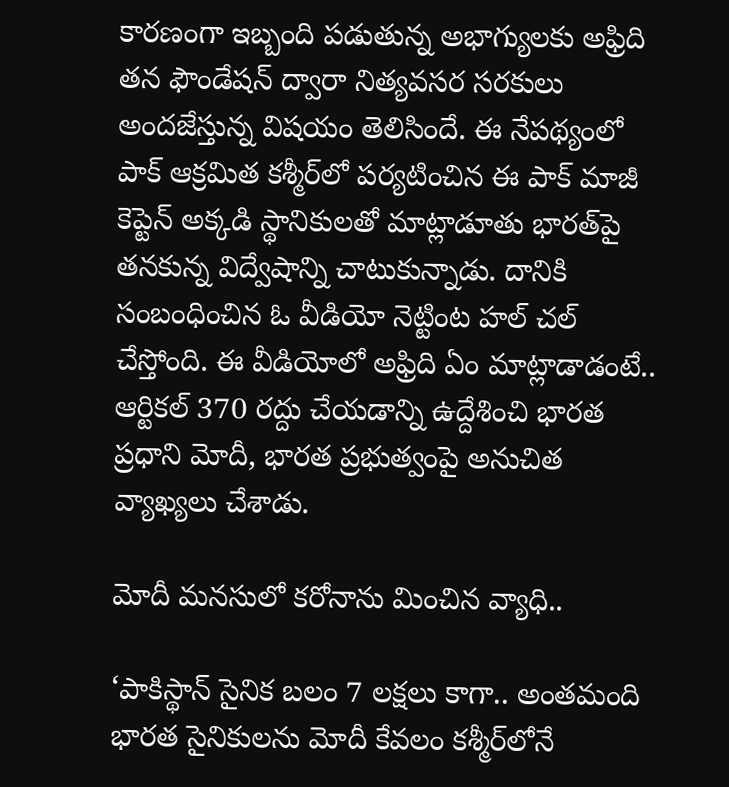కారణంగా ఇబ్బంది పడుతున్న అభాగ్యులకు అఫ్రిది తన ఫౌండేషన్ ద్వారా నిత్యవసర సరకులు అందజేస్తున్న విషయం తెలిసిందే. ఈ నేపథ్యంలో పాక్ ఆక్రమిత కశ్మీర్‌లో పర్యటించిన ఈ పాక్ మాజీ కెప్టెన్ అక్కడి స్థానికులతో మాట్లాడూతు భారత్‌పై తనకున్న విద్వేషాన్ని చాటుకున్నాడు. దానికి సంబంధించిన ఓ వీడియో నెట్టింట హల్ చల్ చేస్తోంది. ఈ వీడియోలో అఫ్రిది ఏం మాట్లాడాడంటే.. ఆర్టికల్ 370 రద్దు చేయడాన్ని ఉద్దేశించి భారత ప్రధాని మోదీ, భారత ప్రభుత్వంపై అనుచిత వ్యాఖ్యలు చేశాడు.

మోదీ మనసులో కరోనాను మించిన వ్యాధి..

‘పాకిస్థాన్‌‌ సైనిక బలం 7 లక్షలు కాగా.. అంతమంది భారత సైనికులను మోదీ కేవలం కశ్మీర్‌లోనే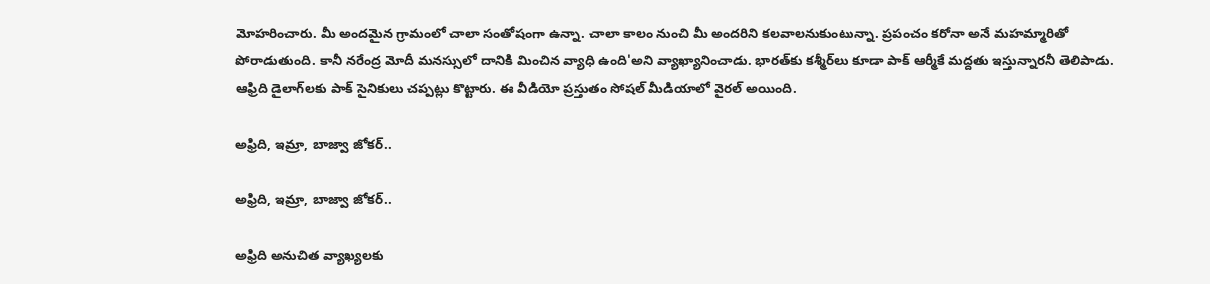మోహరించారు. మీ అందమైన గ్రామంలో చాలా సంతోషంగా ఉన్నా. చాలా కాలం నుంచి మీ అందరిని కలవాలనుకుంటున్నా. ప్రపంచం కరోనా అనే మహమ్మారితో పోరాడుతుంది. కానీ నరేంద్ర మోదీ మనస్సులో దానికి మించిన వ్యాధి ఉంది'అని వ్యాఖ్యానించాడు. భారత్‌కు కశ్మీర్‌లు కూడా పాక్ ఆర్మీకే మద్దతు ఇస్తున్నారనీ తెలిపాడు. ఆఫ్రిది డైలాగ్‌లకు పాక్ సైనికులు చప్పట్లు కొట్టారు. ఈ వీడియో ప్రస్తుతం సోషల్ మీడియాలో వైరల్ అయింది.

అఫ్రిది, ఇమ్రా, బాజ్వా జోకర్..

అఫ్రిది, ఇమ్రా, బాజ్వా జోకర్..

అఫ్రిది అనుచిత వ్యాఖ్యలకు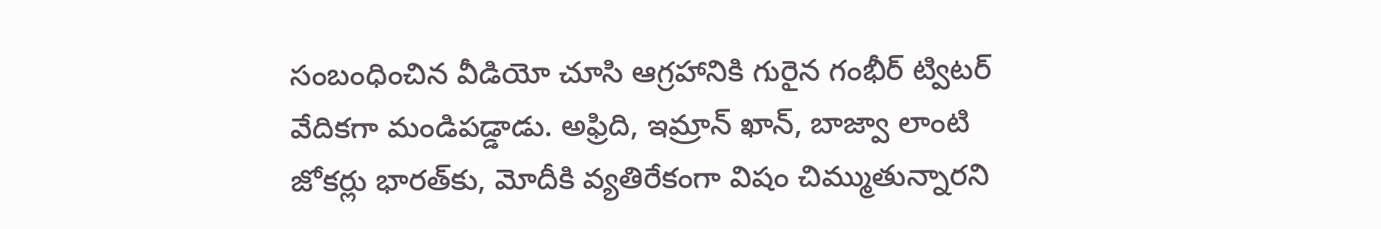సంబంధించిన వీడియో చూసి ఆగ్రహానికి గురైన గంభీర్ ట్విటర్ వేదికగా మండిపడ్డాడు. అఫ్రిది, ఇమ్రాన్ ఖాన్, బాజ్వా లాంటి జోకర్లు భారత్‌కు, మోదీకి వ్యతిరేకంగా విషం చిమ్ముతున్నారని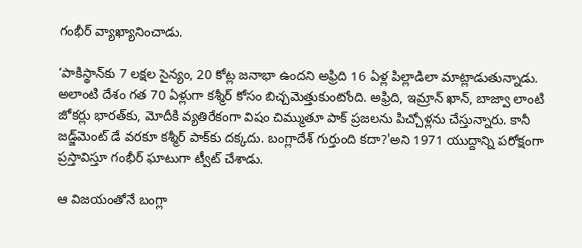గంభీర్ వ్యాఖ్యానించాడు.

‘పాకిస్థాన్‌కు 7 లక్షల సైన్యం, 20 కోట్ల జనాభా ఉందని అఫ్రిది 16 ఏళ్ల పిల్లాడిలా మాట్లాడుతున్నాడు. అలాంటి దేశం గత 70 ఏళ్లుగా కశ్మీర్‌ కోసం బిచ్చమెత్తుకుంటోంది. అఫ్రిది, ఇమ్రాన్ ఖాన్, బాజ్వా లాంటి జోకర్లు భారత్‌కు, మోదీకి వ్యతిరేకంగా విషం చిమ్ముతూ పాక్ ప్రజలను పిచ్చోళ్లను చేస్తున్నారు. కానీ జడ్జ్‌మెంట్ డే వరకూ కశ్మీర్ పాక్‌కు దక్కదు. బంగ్లాదేశ్ గుర్తుంది కదా?'అని 1971 యుద్దాన్ని పరోక్షంగా ప్రస్తావిస్తూ గంభీర్ ఘాటుగా ట్వీట్ చేశాడు.

ఆ విజయంతోనే బంగ్లా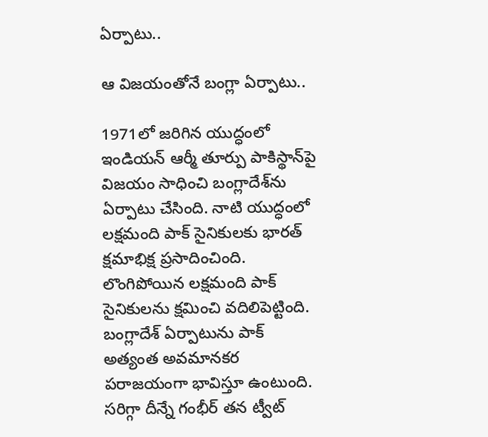ఏర్పాటు..

ఆ విజయంతోనే బంగ్లా ఏర్పాటు..

1971లో జరిగిన యుద్ధంలో ఇండియన్ ఆర్మీ తూర్పు పాకిస్థాన్‌‌‌పై విజయం సాధించి బంగ్లాదేశ్‌‌ను ఏర్పాటు చేసింది. నాటి యుద్ధంలో లక్షమంది పాక్ సైనికులకు భారత్ క్షమాభిక్ష ప్రసాదించింది. లొంగిపోయిన లక్షమంది పాక్ సైనికులను క్షమించి వదిలిపెట్టింది. బంగ్లాదేశ్ ఏర్పాటును పాక్ అత్యంత అవమానకర పరాజయంగా భావిస్తూ ఉంటుంది. సరిగ్గా దీన్నే గంభీర్ తన ట్వీట్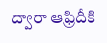ద్వారా ఆఫ్రిదీకి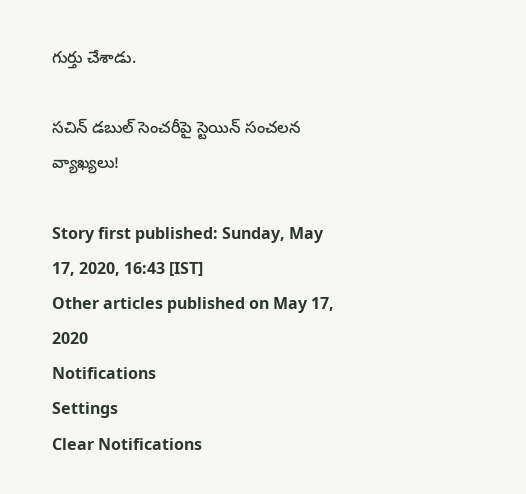గుర్తు చేశాడు.

సచిన్ డబుల్ సెంచరీపై స్టెయిన్ సంచలన వ్యాఖ్యలు!

Story first published: Sunday, May 17, 2020, 16:43 [IST]
Other articles published on May 17, 2020
Notifications
Settings
Clear Notifications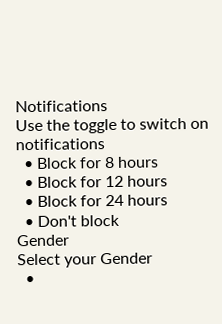Notifications
Use the toggle to switch on notifications
  • Block for 8 hours
  • Block for 12 hours
  • Block for 24 hours
  • Don't block
Gender
Select your Gender
  •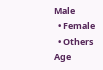Male
  • Female
  • Others
Age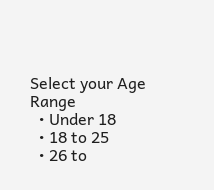Select your Age Range
  • Under 18
  • 18 to 25
  • 26 to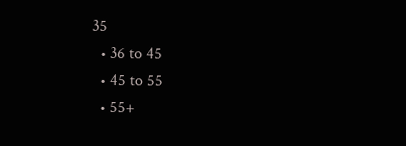35
  • 36 to 45
  • 45 to 55
  • 55+